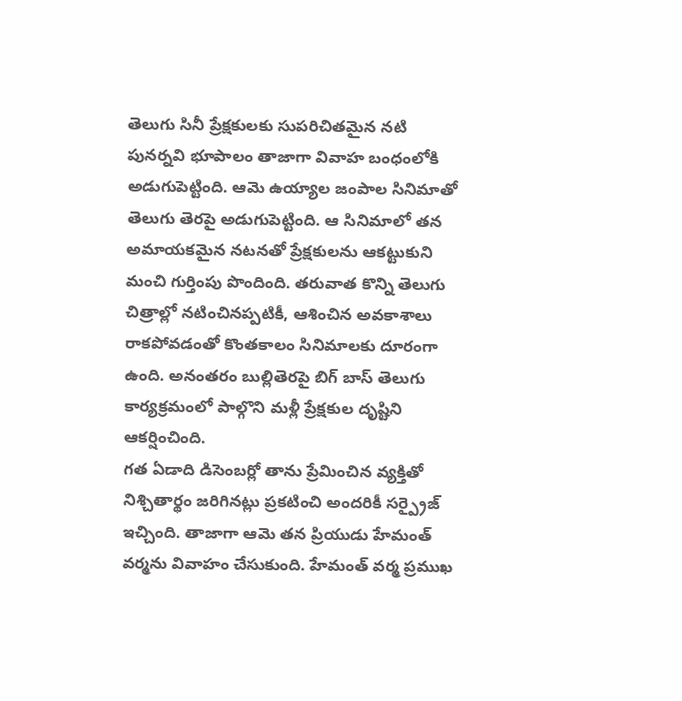తెలుగు సినీ ప్రేక్షకులకు సుపరిచితమైన నటి పునర్నవి భూపాలం తాజాగా వివాహ బంధంలోకి అడుగుపెట్టింది. ఆమె ఉయ్యాల జంపాల సినిమాతో తెలుగు తెరపై అడుగుపెట్టింది. ఆ సినిమాలో తన అమాయకమైన నటనతో ప్రేక్షకులను ఆకట్టుకుని మంచి గుర్తింపు పొందింది. తరువాత కొన్ని తెలుగు చిత్రాల్లో నటించినప్పటికీ, ఆశించిన అవకాశాలు రాకపోవడంతో కొంతకాలం సినిమాలకు దూరంగా ఉంది. అనంతరం బుల్లితెరపై బిగ్ బాస్ తెలుగు కార్యక్రమంలో పాల్గొని మళ్లీ ప్రేక్షకుల దృష్టిని ఆకర్షించింది.
గత ఏడాది డిసెంబర్లో తాను ప్రేమించిన వ్యక్తితో నిశ్చితార్థం జరిగినట్లు ప్రకటించి అందరికీ సర్ప్రైజ్ ఇచ్చింది. తాజాగా ఆమె తన ప్రియుడు హేమంత్ వర్మను వివాహం చేసుకుంది. హేమంత్ వర్మ ప్రముఖ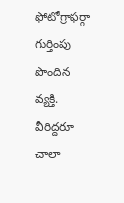ఫోటోగ్రాఫర్గా గుర్తింపు పొందిన వ్యక్తి. వీరిద్దరూ చాలా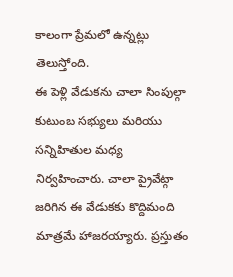కాలంగా ప్రేమలో ఉన్నట్లు తెలుస్తోంది.
ఈ పెళ్లి వేడుకను చాలా సింపుల్గా కుటుంబ సభ్యులు మరియు సన్నిహితుల మధ్య నిర్వహించారు. చాలా ప్రైవేట్గా జరిగిన ఈ వేడుకకు కొద్దిమంది మాత్రమే హాజరయ్యారు. ప్రస్తుతం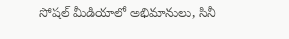సోషల్ మీడియాలో అభిమానులు, సినీ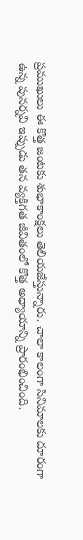ప్రముఖులు ఈ కొత్త జంటకు శుభాకాంక్షలు తెలియజేస్తున్నారు. చాలా కాలంగా సినిమాలకు దూరంగా ఉన్న పునర్నవి ఇప్పుడు తన వ్యక్తిగత జీవితంలో కొత్త అధ్యాయాన్ని ప్రారంభించింది.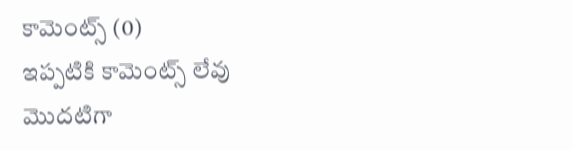కామెంట్స్ (0)
ఇప్పటికి కామెంట్స్ లేవు
మొదటిగా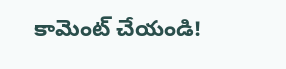కామెంట్ చేయండి!